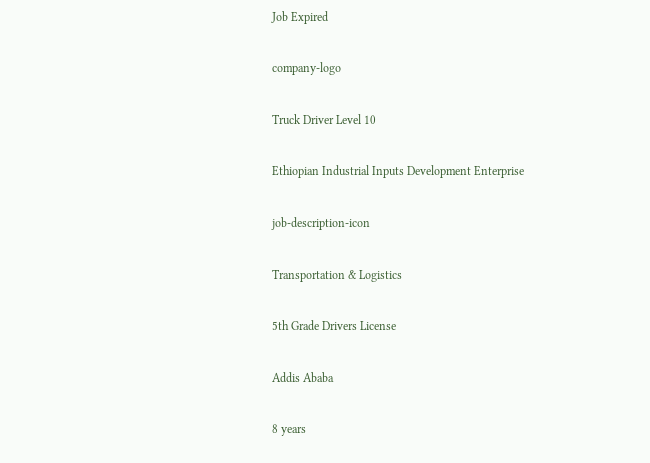Job Expired

company-logo

Truck Driver Level 10

Ethiopian Industrial Inputs Development Enterprise

job-description-icon

Transportation & Logistics

5th Grade Drivers License

Addis Ababa

8 years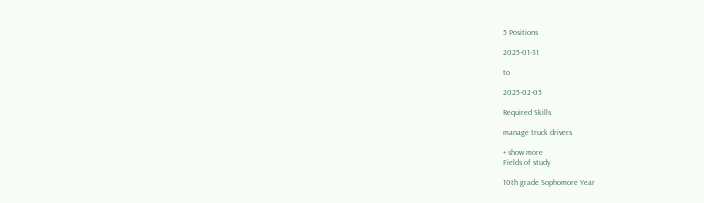5 Positions

2025-01-31

to

2025-02-05

Required Skills

manage truck drivers

+ show more
Fields of study

10th grade Sophomore Year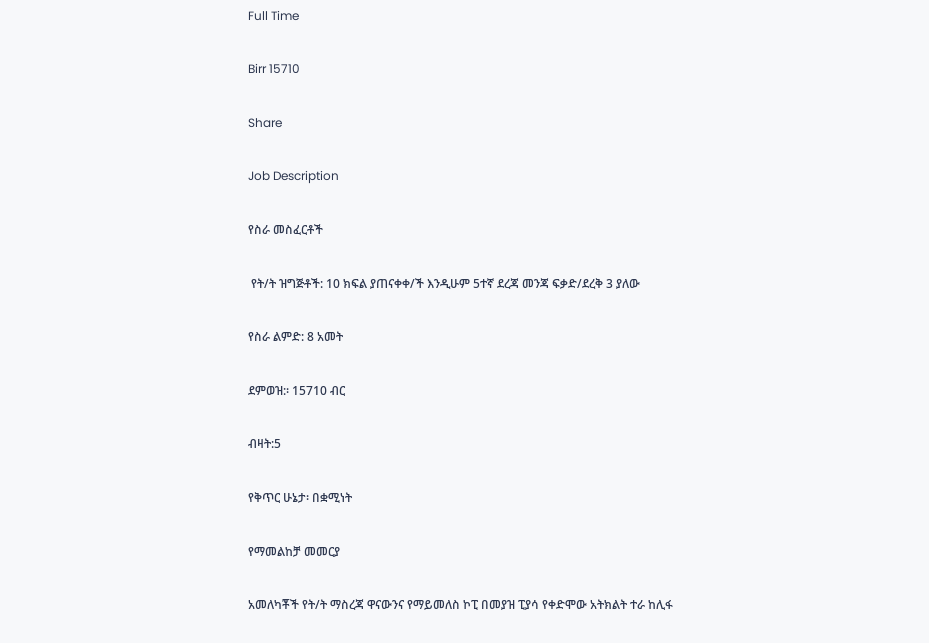Full Time

Birr 15710

Share

Job Description

የስራ መስፈርቶች

 የት/ት ዝግጅቶች: 10 ክፍል ያጠናቀቀ/ች እንዲሁም 5ተኛ ደረጃ መንጃ ፍቃድ/ደረቅ 3 ያለው

የስራ ልምድ: 8 አመት

ደምወዝ:፡ 15710 ብር

ብዛት:5

የቅጥር ሁኔታ፡ በቋሚነት

የማመልከቻ መመርያ

አመለካቾች የት/ት ማስረጃ ዋናውንና የማይመለስ ኮፒ በመያዝ ፒያሳ የቀድሞው አትክልት ተራ ከሊፋ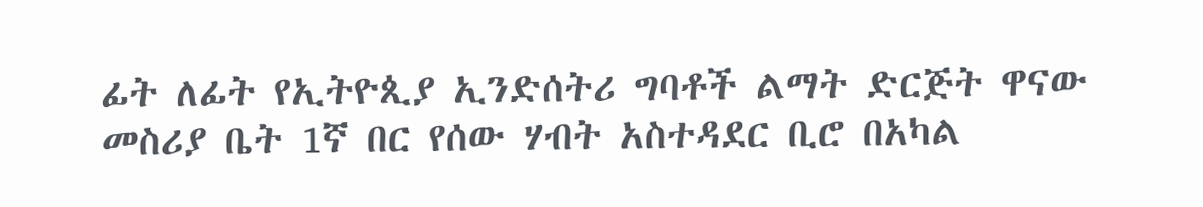ፊት ለፊት የኢትዮጲያ ኢንድሰትሪ ግባቶች ልማት ድርጅት ዋናው መስሪያ ቤት 1ኛ በር የሰው ሃብት አስተዳደር ቢሮ በአካል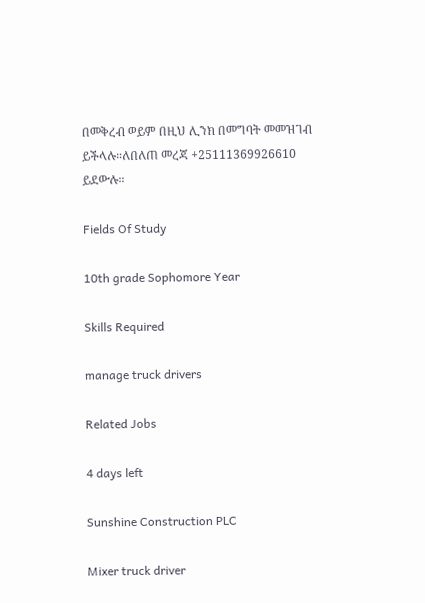በመቅረብ ወይም በዚህ ሊንክ በመግባት መመዝገብ ይችላሉ።ለበለጠ መረጃ +25111369926610 ይደውሉ።

Fields Of Study

10th grade Sophomore Year

Skills Required

manage truck drivers

Related Jobs

4 days left

Sunshine Construction PLC

Mixer truck driver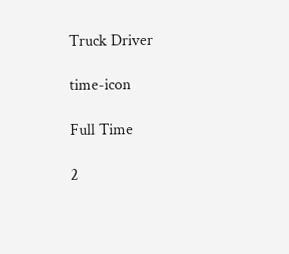Truck Driver

time-icon

Full Time

2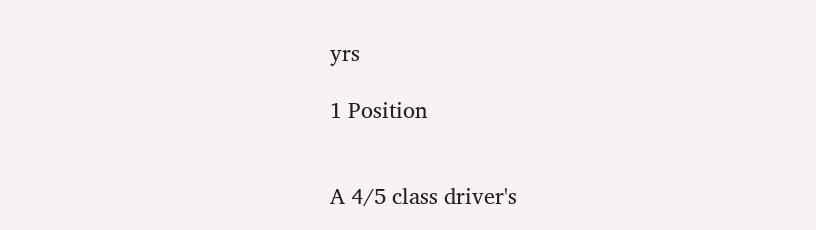yrs

1 Position


A 4/5 class driver's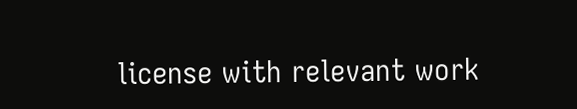license with relevant work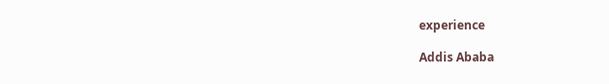experience

Addis Ababa